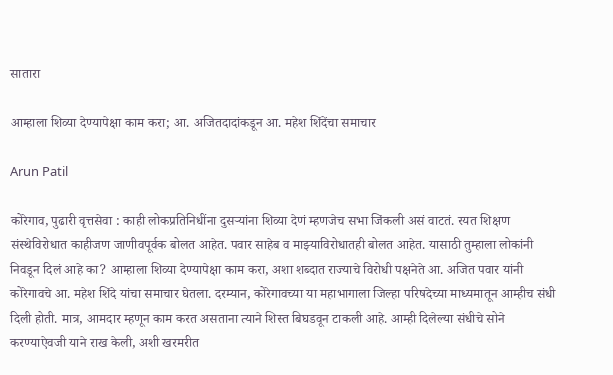सातारा

आम्हाला शिव्या देण्यापेक्षा काम करा; आ. अजितदादांकडून आ. महेश शिंदेंचा समाचार

Arun Patil

कोरेगाव, पुढारी वृत्तसेवा : काही लोकप्रतिनिधींना दुसर्‍यांना शिव्या देणं म्हणजेच सभा जिंकली असं वाटतं. रयत शिक्षण संस्थेविरोधात काहीजण जाणीवपूर्वक बोलत आहेत. पवार साहेब व माझ्याविरोधातही बोलत आहेत. यासाठी तुम्हाला लोकांनी निवडून दिलं आहे का? आम्हाला शिव्या देण्यापेक्षा काम करा, अशा शब्दात राज्याचे विरोधी पक्षनेते आ. अजित पवार यांनी कोरेगावचे आ. महेश शिंदे यांचा समाचार घेतला. दरम्यान, कोरेगावच्या या महाभागाला जिल्हा परिषदेच्या माध्यमातून आम्हीच संधी दिली होती. मात्र, आमदार म्हणून काम करत असताना त्याने शिस्त बिघडवून टाकली आहे. आम्ही दिलेल्या संधीचे सोने करण्याऐवजी याने राख केली, अशी खरमरीत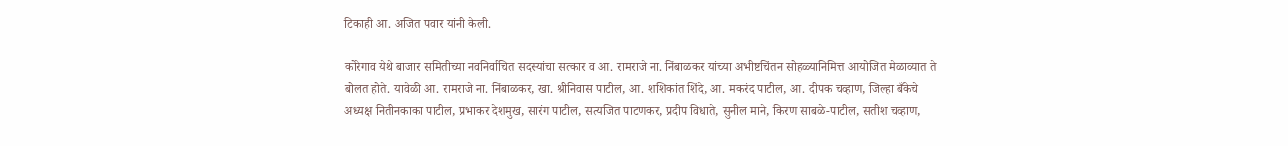टिकाही आ. अजित पवार यांनी केली.

कोरेगाव येथे बाजार समितीच्या नवनिर्वाचित सदस्यांचा सत्कार व आ. रामराजे ना. निंबाळकर यांच्या अभीष्टचिंतन सोहळ्यानिमित्त आयोजित मेळाव्यात ते बोलत होते. यावेळी आ. रामराजे ना. निंबाळकर, खा. श्रीनिवास पाटील, आ. शशिकांत शिंदे, आ. मकरंद पाटील, आ. दीपक चव्हाण, जिल्हा बँकेचे अध्यक्ष नितीनकाका पाटील, प्रभाकर देशमुख, सारंग पाटील, सत्यजित पाटणकर, प्रदीप विधाते, सुनील माने, किरण साबळे-पाटील, सतीश चव्हाण,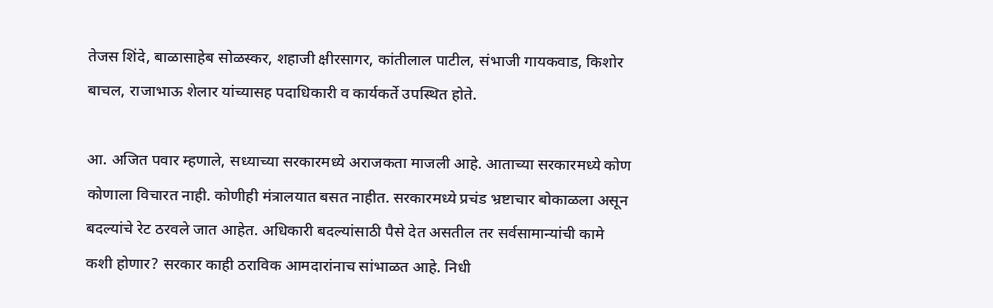तेजस शिंदे, बाळासाहेब सोळस्कर, शहाजी क्षीरसागर, कांतीलाल पाटील, संभाजी गायकवाड, किशोर बाचल, राजाभाऊ शेलार यांच्यासह पदाधिकारी व कार्यकर्ते उपस्थित होते.

आ. अजित पवार म्हणाले, सध्याच्या सरकारमध्ये अराजकता माजली आहे. आताच्या सरकारमध्ये कोण कोणाला विचारत नाही. कोणीही मंत्रालयात बसत नाहीत. सरकारमध्ये प्रचंड भ्रष्टाचार बोकाळला असून बदल्यांचे रेट ठरवले जात आहेत. अधिकारी बदल्यांसाठी पैसे देत असतील तर सर्वसामान्यांची कामे कशी होणार? सरकार काही ठराविक आमदारांनाच सांभाळत आहे. निधी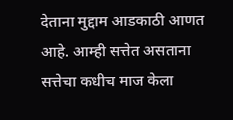देताना मुद्दाम आडकाठी आणत आहे. आम्ही सत्तेत असताना सत्तेचा कधीच माज केला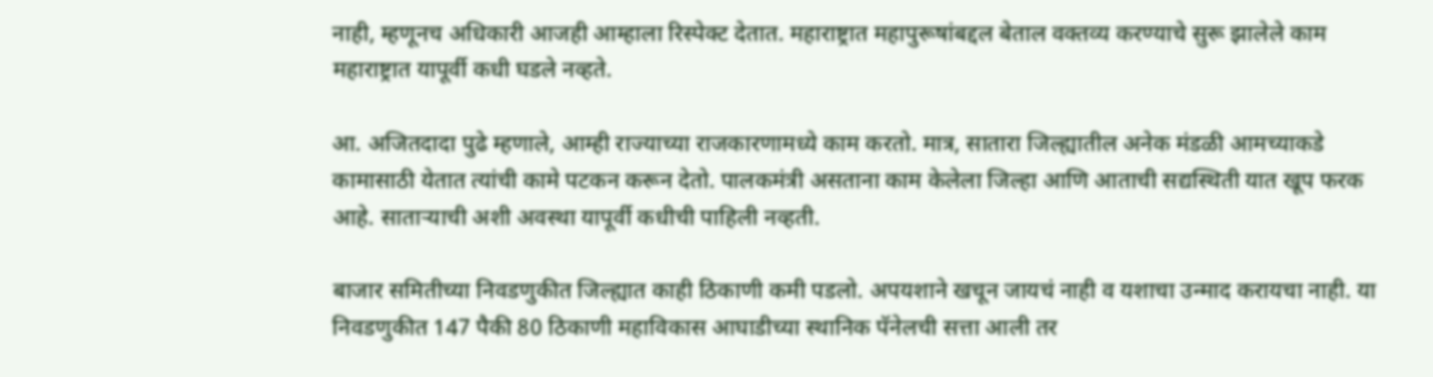नाही, म्हणूनच अधिकारी आजही आम्हाला रिस्पेक्ट देतात. महाराष्ट्रात महापुरूषांबद्दल बेताल वक्तव्य करण्याचे सुरू झालेले काम महाराष्ट्रात यापूर्वी कधी घडले नव्हते.

आ. अजितदादा पुढे म्हणाले, आम्ही राज्याच्या राजकारणामध्ये काम करतो. मात्र, सातारा जिल्ह्यातील अनेक मंडळी आमच्याकडे कामासाठी येतात त्यांची कामे पटकन करून देतो. पालकमंत्री असताना काम केलेला जिल्हा आणि आताची सद्यस्थिती यात खूप फरक आहे. सातार्‍याची अशी अवस्था यापूर्वी कधीची पाहिली नव्हती.

बाजार समितीच्या निवडणुकीत जिल्ह्यात काही ठिकाणी कमी पडलो. अपयशाने खचून जायचं नाही व यशाचा उन्माद करायचा नाही. या निवडणुकीत 147 पैकी 80 ठिकाणी महाविकास आघाडीच्या स्थानिक पॅनेलची सत्ता आली तर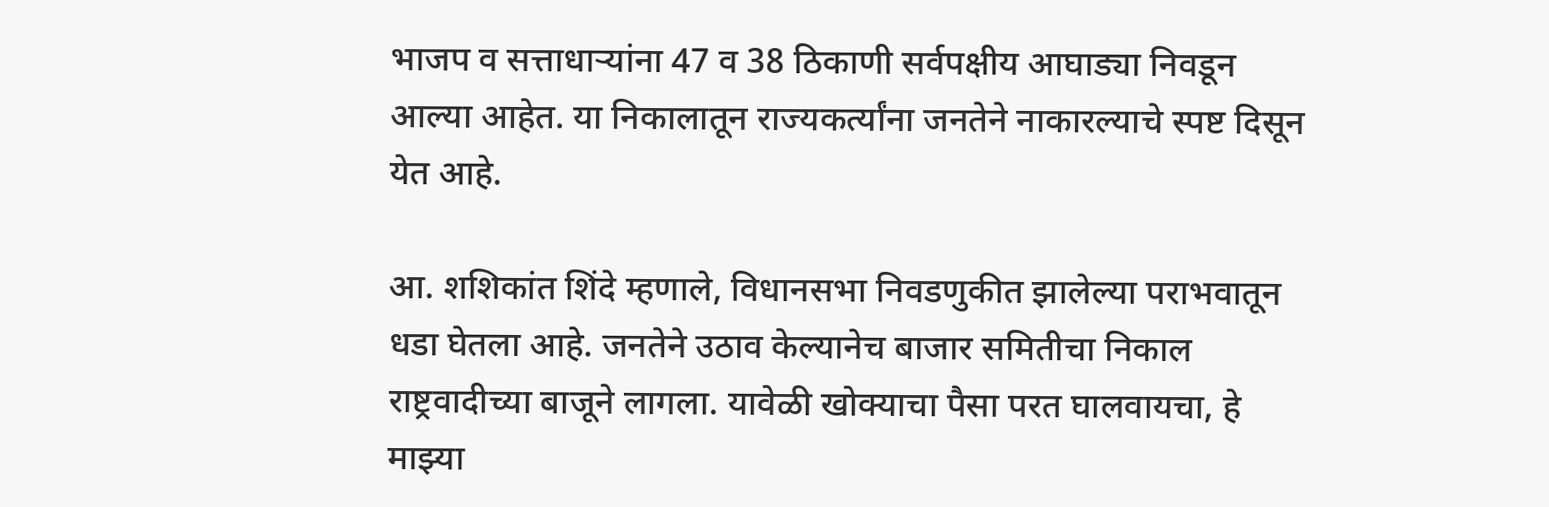भाजप व सत्ताधार्‍यांना 47 व 38 ठिकाणी सर्वपक्षीय आघाड्या निवडून आल्या आहेत. या निकालातून राज्यकर्त्यांना जनतेने नाकारल्याचे स्पष्ट दिसून येत आहे.

आ. शशिकांत शिंदे म्हणाले, विधानसभा निवडणुकीत झालेल्या पराभवातून धडा घेतला आहे. जनतेने उठाव केल्यानेच बाजार समितीचा निकाल राष्ट्रवादीच्या बाजूने लागला. यावेळी खोक्याचा पैसा परत घालवायचा, हे माझ्या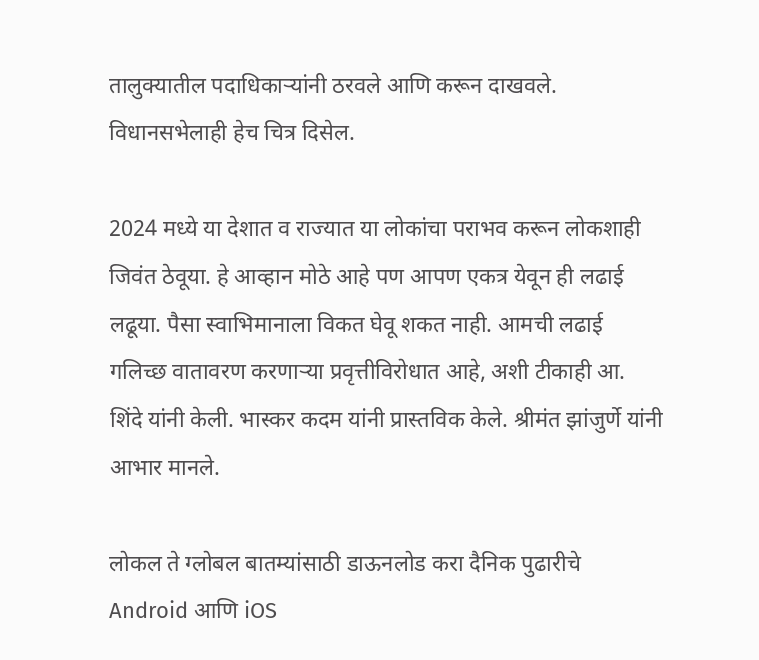तालुक्यातील पदाधिकार्‍यांनी ठरवले आणि करून दाखवले. विधानसभेलाही हेच चित्र दिसेल.

2024 मध्ये या देशात व राज्यात या लोकांचा पराभव करून लोकशाही जिवंत ठेवूया. हे आव्हान मोठे आहे पण आपण एकत्र येवून ही लढाई लढूया. पैसा स्वाभिमानाला विकत घेवू शकत नाही. आमची लढाई गलिच्छ वातावरण करणार्‍या प्रवृत्तीविरोधात आहे, अशी टीकाही आ. शिंदे यांनी केली. भास्कर कदम यांनी प्रास्तविक केले. श्रीमंत झांजुर्णे यांनी आभार मानले.

लोकल ते ग्लोबल बातम्यांसाठी डाऊनलोड करा दैनिक पुढारीचे Android आणि iOS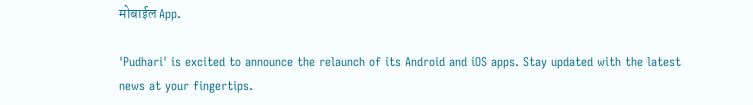मोबाईल App.

'Pudhari' is excited to announce the relaunch of its Android and iOS apps. Stay updated with the latest news at your fingertips.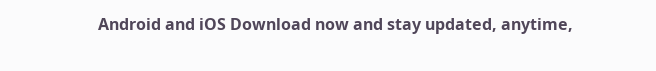Android and iOS Download now and stay updated, anytime,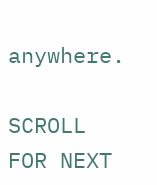anywhere.

SCROLL FOR NEXT